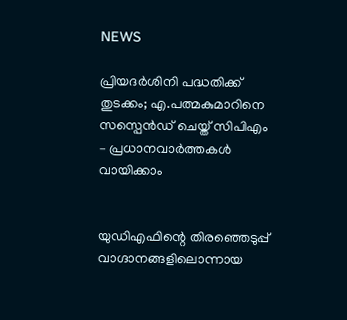NEWS

പ്രിയദര്‍ശിനി പദ്ധതിക്ക് തുടക്കം; എ.പത്മകുമാറിനെ സസ്പെൻഡ് ചെയ്ത് സിപിഎം – പ്രധാനവാർത്തകൾ വായിക്കാം


യുഡിഎഫിന്റെ തിരഞ്ഞെടുപ്പ് വാഗ്ദാനങ്ങളിലൊന്നായ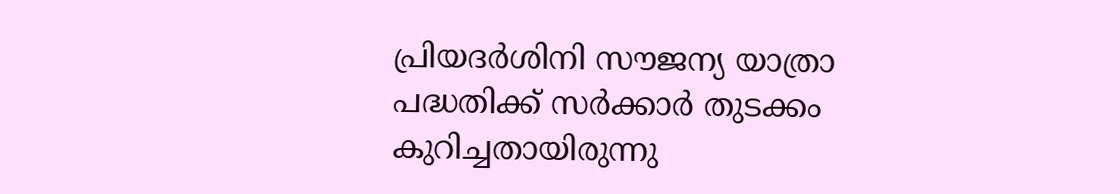പ്രിയദര്‍ശിനി സൗജന്യ യാത്രാ പദ്ധതിക്ക് സർക്കാർ തുടക്കം കുറിച്ചതായിരുന്നു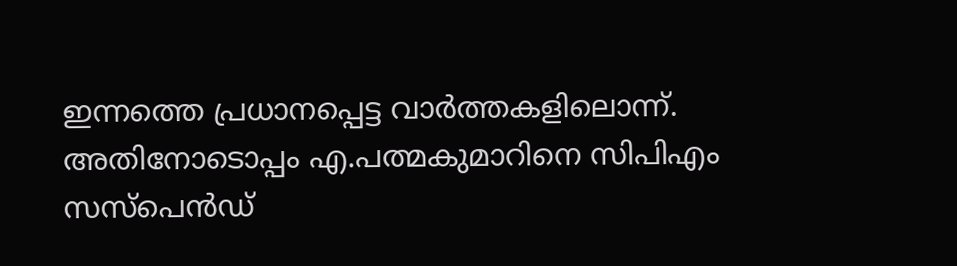ഇന്നത്തെ പ്രധാനപ്പെട്ട വാർത്തകളിലൊന്ന്. അതിനോടൊപ്പം എ.പത്മകുമാറിനെ സിപിഎം സസ്പെൻഡ്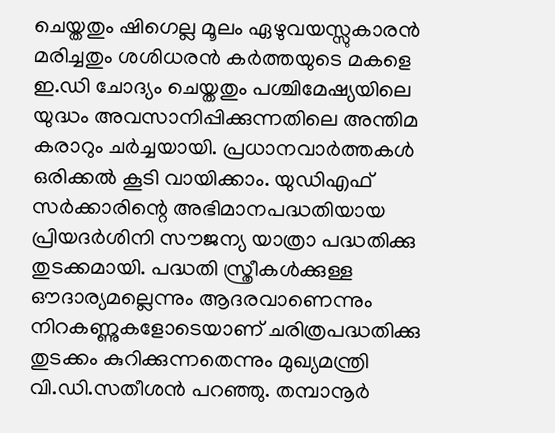ചെയ്തതും ഷിഗെല്ല മൂലം ഏഴുവയസ്സുകാരൻ മരിച്ചതും ശശിധരൻ കർത്തയുടെ മകളെ ഇ.ഡി ചോദ്യം ചെയ്തതും പശ്ചിമേഷ്യയിലെ യുദ്ധം അവസാനിപ്പിക്കുന്നതിലെ അന്തിമ കരാറും ചർച്ചയായി. പ്രധാനവാർത്തകൾ ഒരിക്കൽ കൂടി വായിക്കാം. യുഡിഎഫ് സര്‍ക്കാരിന്റെ അഭിമാനപദ്ധതിയായ പ്രിയദര്‍ശിനി സൗജന്യ യാത്രാ പദ്ധതിക്കു തുടക്കമായി. പദ്ധതി സ്ത്രീകള്‍ക്കുള്ള ഔദാര്യമല്ലെന്നും ആദരവാണെന്നും നിറകണ്ണുകളോടെയാണ് ചരിത്രപദ്ധതിക്കു തുടക്കം കുറിക്കുന്നതെന്നും മുഖ്യമന്ത്രി വി.ഡി.സതീശന്‍ പറഞ്ഞു. തമ്പാനൂര്‍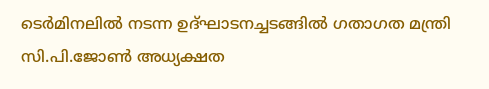ടെര്‍മിനലില്‍ നടന്ന ഉദ്ഘാടനച്ചടങ്ങില്‍ ഗതാഗത മന്ത്രി സി.പി.ജോണ്‍ അധ്യക്ഷത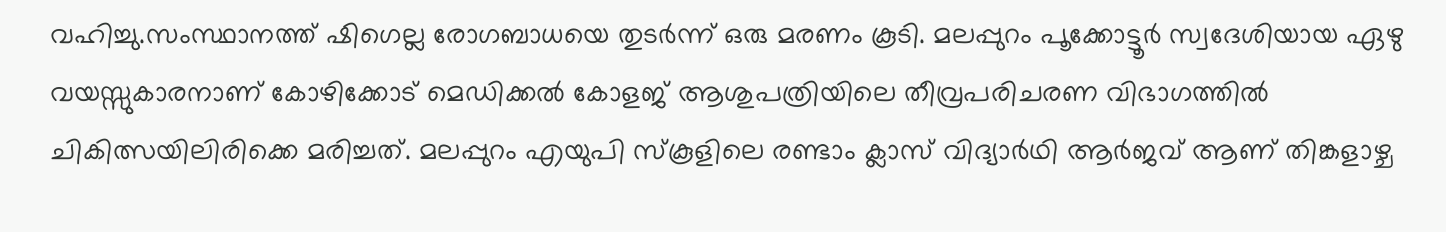വഹിച്ചു.സംസ്ഥാനത്ത് ഷിഗെല്ല രോഗബാധയെ തുടർന്ന് ഒരു മരണം കൂടി. മലപ്പുറം പൂക്കോട്ടൂർ സ്വദേശിയായ ഏഴു വയസ്സുകാരനാണ് കോഴിക്കോട് മെഡിക്കൽ കോളജ് ആശുപത്രിയിലെ തീവ്രപരിചരണ വിഭാഗത്തിൽ ചികിത്സയിലിരിക്കെ മരിച്ചത്. മലപ്പുറം എയുപി സ്കൂളിലെ രണ്ടാം ക്ലാസ് വിദ്യാർഥി ആർജവ് ആണ് തിങ്കളാഴ്ച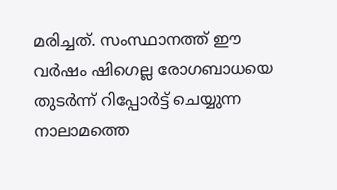മരിച്ചത്. സംസ്ഥാനത്ത് ഈ വർഷം ഷിഗെല്ല രോഗബാധയെ തുടർന്ന് റിപ്പോർട്ട് ചെയ്യുന്ന നാലാമത്തെ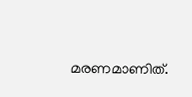മരണമാണിത്.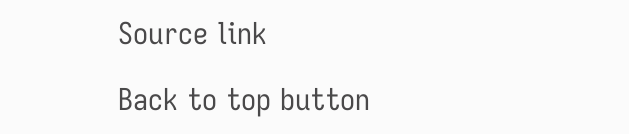Source link

Back to top button